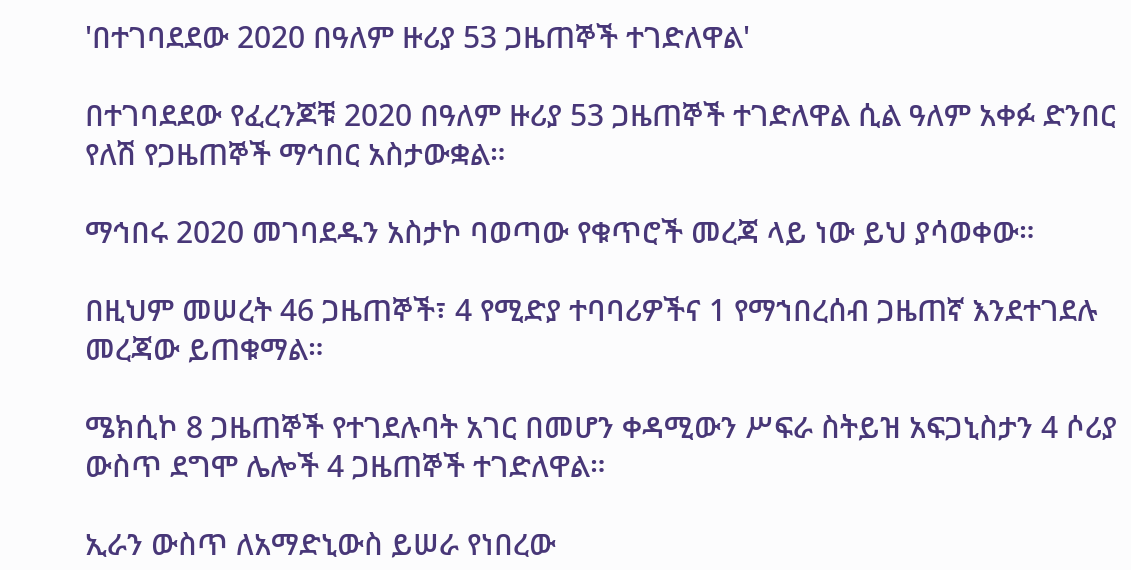'በተገባደደው 2020 በዓለም ዙሪያ 53 ጋዜጠኞች ተገድለዋል'

በተገባደደው የፈረንጆቹ 2020 በዓለም ዙሪያ 53 ጋዜጠኞች ተገድለዋል ሲል ዓለም አቀፉ ድንበር የለሽ የጋዜጠኞች ማኅበር አስታውቋል።

ማኅበሩ 2020 መገባደዱን አስታኮ ባወጣው የቁጥሮች መረጃ ላይ ነው ይህ ያሳወቀው።

በዚህም መሠረት 46 ጋዜጠኞች፣ 4 የሚድያ ተባባሪዎችና 1 የማኀበረሰብ ጋዜጠኛ እንደተገደሉ መረጃው ይጠቁማል።

ሜክሲኮ 8 ጋዜጠኞች የተገደሉባት አገር በመሆን ቀዳሚውን ሥፍራ ስትይዝ አፍጋኒስታን 4 ሶሪያ ውስጥ ደግሞ ሌሎች 4 ጋዜጠኞች ተገድለዋል።

ኢራን ውስጥ ለአማድኒውስ ይሠራ የነበረው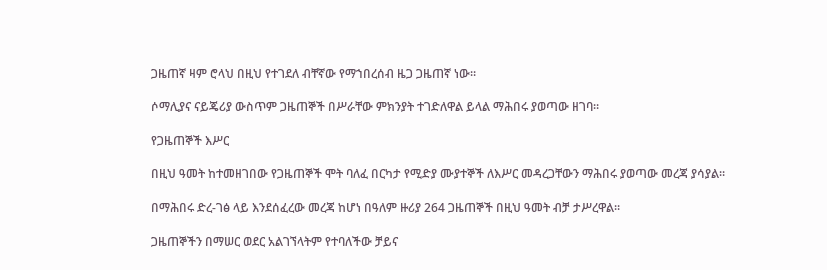ጋዜጠኛ ዛም ሮላህ በዚህ የተገደለ ብቸኛው የማኀበረሰብ ዜጋ ጋዜጠኛ ነው።

ሶማሊያና ናይጄሪያ ውስጥም ጋዜጠኞች በሥራቸው ምክንያት ተገድለዋል ይላል ማሕበሩ ያወጣው ዘገባ።

የጋዜጠኞች እሥር

በዚህ ዓመት ከተመዘገበው የጋዜጠኞች ሞት ባለፈ በርካታ የሚድያ ሙያተኞች ለእሥር መዳረጋቸውን ማሕበሩ ያወጣው መረጃ ያሳያል።

በማሕበሩ ድረ-ገፅ ላይ እንደሰፈረው መረጃ ከሆነ በዓለም ዙሪያ 264 ጋዜጠኞች በዚህ ዓመት ብቻ ታሥረዋል።

ጋዜጠኞችን በማሠር ወደር አልገኘላትም የተባለችው ቻይና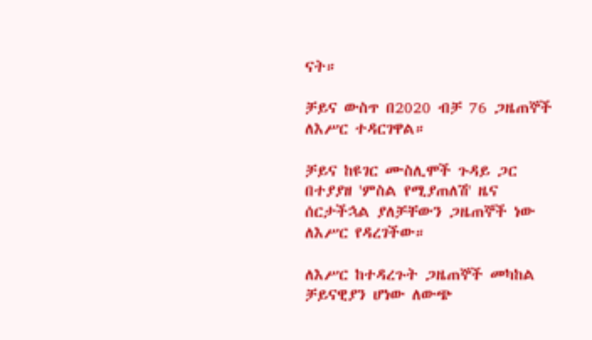ናት።

ቻይና ውስጥ በ2020 ብቻ 76 ጋዜጠኞች ለእሥር ተዳርገዋል።

ቻይና ከዩገር ሙስሊሞች ጉዳይ ጋር በተያያዘ 'ምስል የሚያጠለሽ' ዜና ሰርታችኋል ያለቻቸውን ጋዜጠኞች ነው ለእሥር የዳረገችው።

ለእሥር ከተዳረጉት ጋዜጠኞች መካከል ቻይናዊያን ሆነው ለውጭ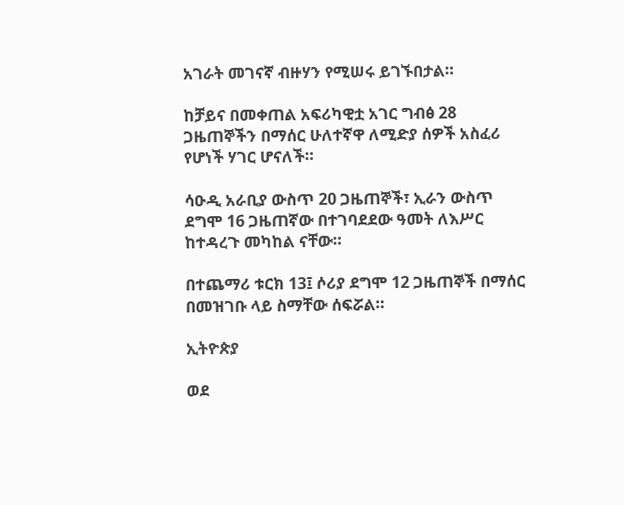አገራት መገናኛ ብዙሃን የሚሠሩ ይገኙበታል።

ከቻይና በመቀጠል አፍሪካዊቷ አገር ግብፅ 28 ጋዜጠኞችን በማሰር ሁለተኛዋ ለሚድያ ሰዎች አስፈሪ የሆነች ሃገር ሆናለች።

ሳዑዲ አራቢያ ውስጥ 20 ጋዜጠኞች፣ ኢራን ውስጥ ደግሞ 16 ጋዜጠኛው በተገባደደው ዓመት ለእሥር ከተዳረጉ መካከል ናቸው።

በተጨማሪ ቱርክ 13፤ ሶሪያ ደግሞ 12 ጋዜጠኞች በማሰር በመዝገቡ ላይ ስማቸው ሰፍሯል።

ኢትዮጵያ

ወደ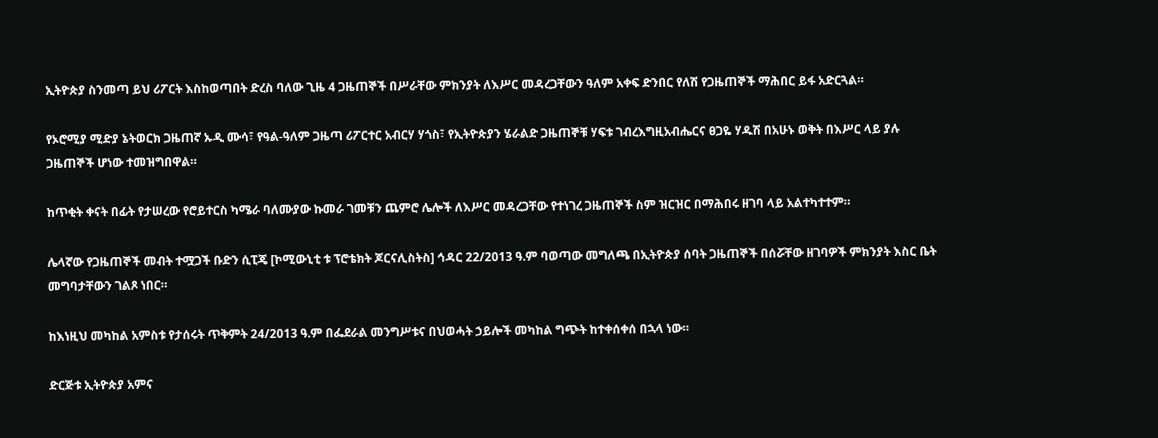ኢትዮጵያ ስንመጣ ይህ ሪፖርት እስከወጣበት ድረስ ባለው ጊዜ 4 ጋዜጠኞች በሥራቸው ምክንያት ለእሥር መዳረጋቸውን ዓለም አቀፍ ድንበር የለሽ የጋዜጠኞች ማሕበር ይፋ አድርጓል።

የኦሮሚያ ሚድያ ኔትወርክ ጋዜጠኛ ኡዲ ሙሳ፣ የዓል-ዓለም ጋዜጣ ሪፖርተር አብርሃ ሃጎስ፣ የኢትዮጵያን ሄራልድ ጋዜጠኞቹ ሃፍቱ ገብረእግዚአብሔርና ፀጋዬ ሃዱሽ በአሁኑ ወቅት በእሥር ላይ ያሉ ጋዜጠኞች ሆነው ተመዝግበዋል።

ከጥቂት ቀናት በፊት የታሠረው የሮይተርስ ካሜራ ባለሙያው ኩመራ ገመቹን ጨምሮ ሌሎች ለእሥር መዳረጋቸው የተነገረ ጋዜጠኞች ስም ዝርዝር በማሕበሩ ዘገባ ላይ አልተካተተም።

ሌላኛው የጋዜጠኞች መብት ተሟጋች ቡድን ሲፒጄ [ኮሚውኒቲ ቱ ፕሮቴክት ጆርናሊስትስ] ኅዳር 22/2013 ዓ.ም ባወጣው መግለጫ በኢትዮጵያ ሰባት ጋዜጠኞች በሰሯቸው ዘገባዎች ምክንያት እስር ቤት መግባታቸውን ገልጾ ነበር።

ከእነዚህ መካከል አምስቱ የታሰሩት ጥቅምት 24/2013 ዓ.ም በፌደራል መንግሥቱና በህወሓት ኃይሎች መካከል ግጭት ከተቀሰቀሰ በኋላ ነው።

ድርጅቱ ኢትዮጵያ አምና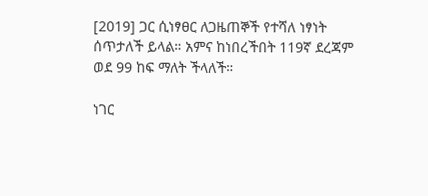[2019] ጋር ሲነፃፀር ለጋዜጠኞች የተሻለ ነፃነት ሰጥታለች ይላል። አምና ከነበረችበት 119ኛ ደረጃም ወደ 99 ከፍ ማለት ችላለች።

ነገር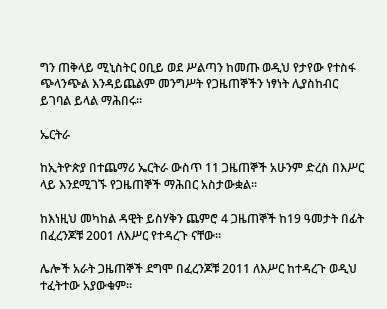ግን ጠቅላይ ሚኒስትር ዐቢይ ወደ ሥልጣን ከመጡ ወዲህ የታየው የተስፋ ጭላንጭል እንዳይጨልም መንግሥት የጋዜጠኞችን ነፃነት ሊያስከብር ይገባል ይላል ማሕበሩ።

ኤርትራ

ከኢትዮጵያ በተጨማሪ ኤርትራ ውስጥ 11 ጋዜጠኞች አሁንም ድረስ በእሥር ላይ እንደሚገኙ የጋዜጠኞች ማሕበር አስታውቋል።

ከእነዚህ መካከል ዳዊት ይስሃቅን ጨምሮ 4 ጋዜጠኞች ከ19 ዓመታት በፊት በፈረንጆቹ 2001 ለእሥር የተዳረጉ ናቸው።

ሌሎች አራት ጋዜጠኞች ደግሞ በፈረንጆቹ 2011 ለእሥር ከተዳረጉ ወዲህ ተፈትተው አያውቁም።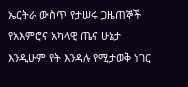ኤርትራ ውስጥ የታሠሩ ጋዜጠኞች የአእምሮና አካላዊ ጤና ሁኔታ እንዲሁም የት እንዳሉ የሚታወቅ ነገር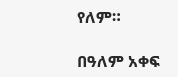የለም።

በዓለም አቀፍ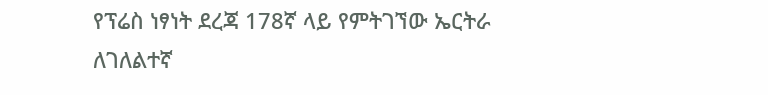የፕሬስ ነፃነት ደረጃ 178ኛ ላይ የምትገኘው ኤርትራ ለገለልተኛ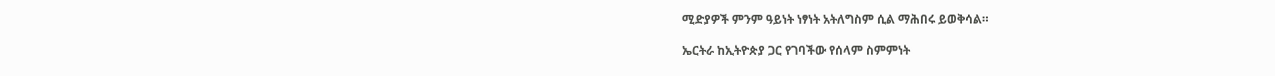ሚድያዎች ምንም ዓይነት ነፃነት አትለግስም ሲል ማሕበሩ ይወቅሳል።

ኤርትራ ከኢትዮጵያ ጋር የገባችው የሰላም ስምምነት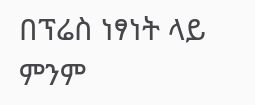በፕሬስ ነፃነት ላይ ምንም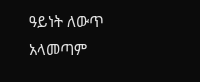ዓይነት ለውጥ አላመጣም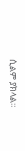ሲልም ያክላል።